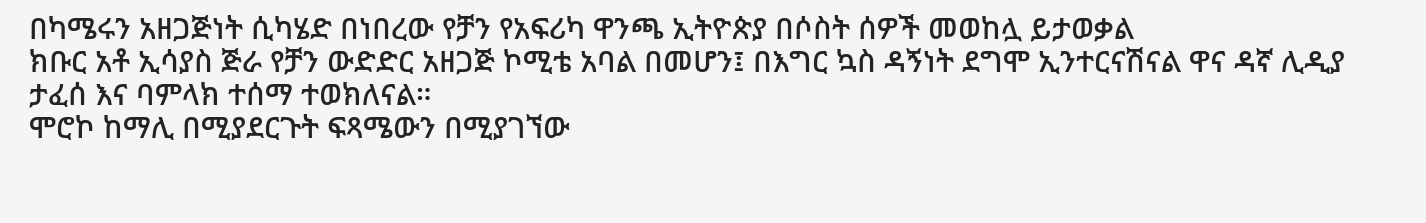በካሜሩን አዘጋጅነት ሲካሄድ በነበረው የቻን የአፍሪካ ዋንጫ ኢትዮጵያ በሶስት ሰዎች መወከሏ ይታወቃል
ክቡር አቶ ኢሳያስ ጅራ የቻን ውድድር አዘጋጅ ኮሚቴ አባል በመሆን፤ በእግር ኳስ ዳኝነት ደግሞ ኢንተርናሽናል ዋና ዳኛ ሊዲያ ታፈሰ እና ባምላክ ተሰማ ተወክለናል።
ሞሮኮ ከማሊ በሚያደርጉት ፍጻሜውን በሚያገኘው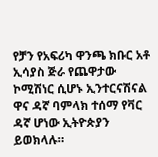የቻን የአፍሪካ ዋንጫ ክቡር አቶ ኢሳያስ ጅራ የጨዋታው ኮሚሽነር ሲሆኑ ኢንተርናሽናል ዋና ዳኛ ባምላክ ተሰማ የቫር ዳኛ ሆነው ኢትዮጵያን ይወክላሉ።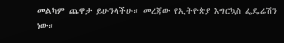መልካም ጨዋታ ይሁንላችሁ። መረጃው የኢትዮጵያ እግርኳስ ፌዴሬሽን ነው።